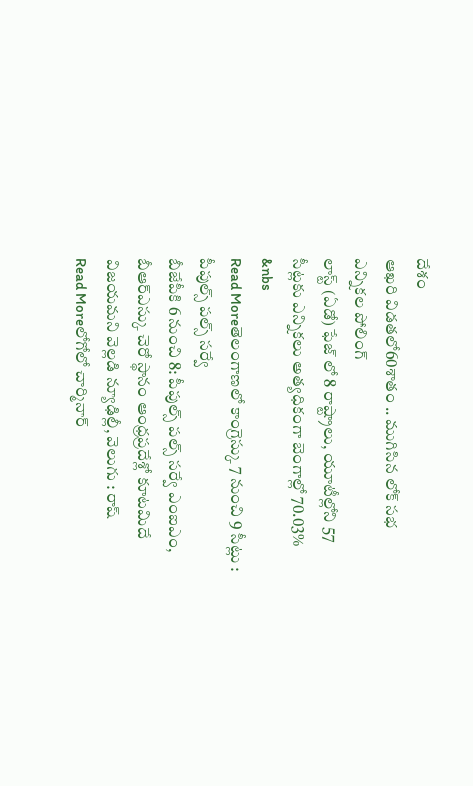దేశం
ఆఖరి విడతలో60శాతం .. ముగిసిన లోక్ సభ ఎన్నికల పోలింగ్
లాస్ట్ (ఏడో) ఫేజ్ లో 8 రాష్ట్రాలు, యూటీల్లోని 57 సీట్లకు ఎన్నికలు అత్యధికంగా బెంగాల్లో 70.03% &nbs
Read Moreతెలంగాణలో కాంగ్రెస్కు 7 నుంచి 9 సీట్లు : పీపుల్స్ పల్స్ సర్వే
బీజేపీకి 6 నుంచి 8: పీపుల్స్ పల్స్ సర్వే ఎంఐఎం, బీఆర్ఎస్కు చెరో స్థానం ఆంధ్రప్రదేశ్లో కూటమిదే విజయమని వెల్లడి న్యూఢిల్లీ, వెలుగు : రాష్
Read Moreలోగోలో చార్మినార్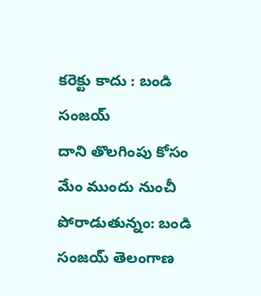కరెక్టు కాదు : బండి సంజయ్
దాని తొలగింపు కోసం మేం ముందు నుంచీ పోరాడుతున్నం: బండి సంజయ్ తెలంగాణ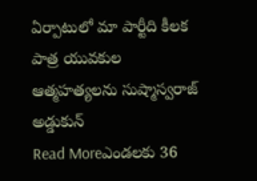ఏర్పాటులో మా పార్టీది కీలక పాత్ర యువకుల ఆత్మహత్యలను సుష్మాస్వరాజ్ అడ్డుకున్
Read Moreఎండలకు 36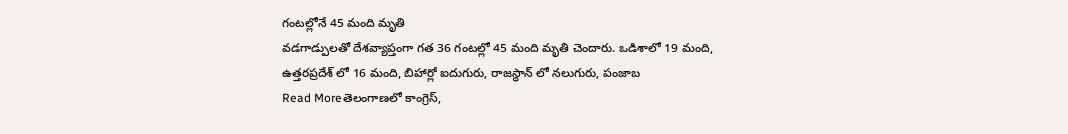గంటల్లోనే 45 మంది మృతి
వడగాడ్పులతో దేశవ్యాప్తంగా గత 36 గంటల్లో 45 మంది మృతి చెందారు. ఒడిశాలో 19 మంది, ఉత్తరప్రదేశ్ లో 16 మంది, బిహార్లో ఐదుగురు, రాజస్థాన్ లో నలుగురు, పంజాబ
Read Moreతెలంగాణలో కాంగ్రెస్,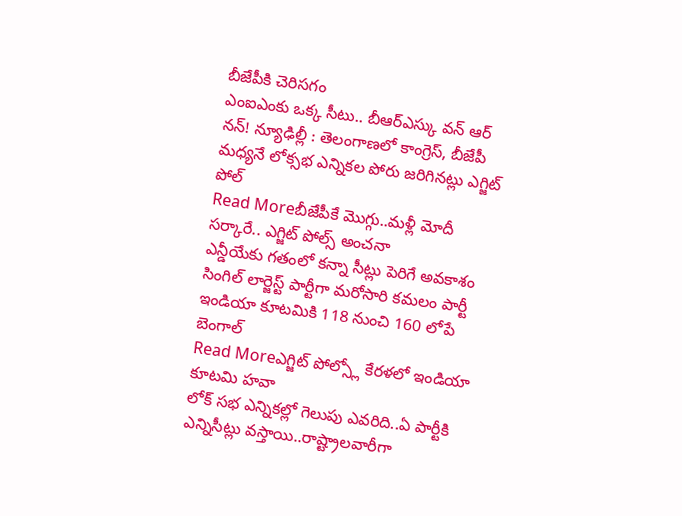బీజేపీకి చెరిసగం
ఎంఐఎంకు ఒక్క సీటు.. బీఆర్ఎస్కు వన్ ఆర్ నన్! న్యూఢిల్లీ : తెలంగాణలో కాంగ్రెస్, బీజేపీ మధ్యనే లోక్సభ ఎన్నికల పోరు జరిగినట్లు ఎగ్జిట్ పోల్
Read Moreబీజేపీకే మొగ్గు..మళ్లీ మోదీ సర్కారే.. ఎగ్జిట్ పోల్స్ అంచనా
ఎన్డీయేకు గతంలో కన్నా సీట్లు పెరిగే అవకాశం సింగిల్ లార్జెస్ట్ పార్టీగా మరోసారి కమలం పార్టీ ఇండియా కూటమికి 118 నుంచి 160 లోపే బెంగాల్
Read Moreఎగ్జిట్ పోల్స్లో కేరళలో ఇండియా కూటమి హవా
లోక్ సభ ఎన్నికల్లో గెలుపు ఎవరిది..ఏ పార్టీకి ఎన్నిసీట్లు వస్తాయి..రాష్ట్రాలవారీగా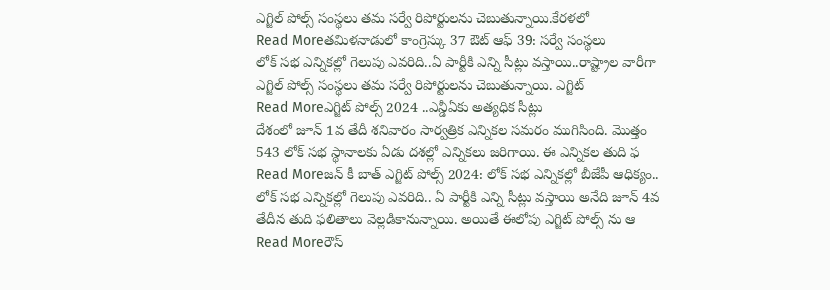ఎగ్జిల్ పోల్స్ సంస్థలు తమ సర్వే రిపోర్టులను చెబుతున్నాయి.కేరళలో
Read Moreతమిళనాడులో కాంగ్రెస్కు 37 ఔట్ ఆఫ్ 39: సర్వే సంస్థలు
లోక్ సభ ఎన్నికల్లో గెలుపు ఎవరిది..ఏ పార్టీకి ఎన్ని సీట్లు వస్తాయి..రాష్ట్రాల వారీగా ఎగ్జిల్ పోల్స్ సంస్థలు తమ సర్వే రిపోర్టులను చెబుతున్నాయి. ఎగ్జిట్
Read Moreఎగ్జిట్ పోల్స్ 2024 ..ఎన్డీఏకు అత్యధిక సీట్లు
దేశంలో జూన్ 1వ తేదీ శనివారం సార్వత్రిక ఎన్నికల సమరం ముగిసింది. మొత్తం 543 లోక్ సభ స్థానాలకు ఏడు దశల్లో ఎన్నికలు జరిగాయి. ఈ ఎన్నికల తుది ఫ
Read Moreజన్ కీ బాత్ ఎగ్జిట్ పోల్స్ 2024: లోక్ సభ ఎన్నికల్లో బీజేపీ ఆధిక్యం..
లోక్ సభ ఎన్నికల్లో గెలుపు ఎవరిది.. ఏ పార్టీకి ఎన్ని సీట్లు వస్తాయి అనేది జూన్ 4వ తేదీన తుది ఫలితాలు వెల్లడికానున్నాయి. అయితే ఈలోపు ఎగ్జిట్ పోల్స్ ను ఆ
Read Moreరౌస్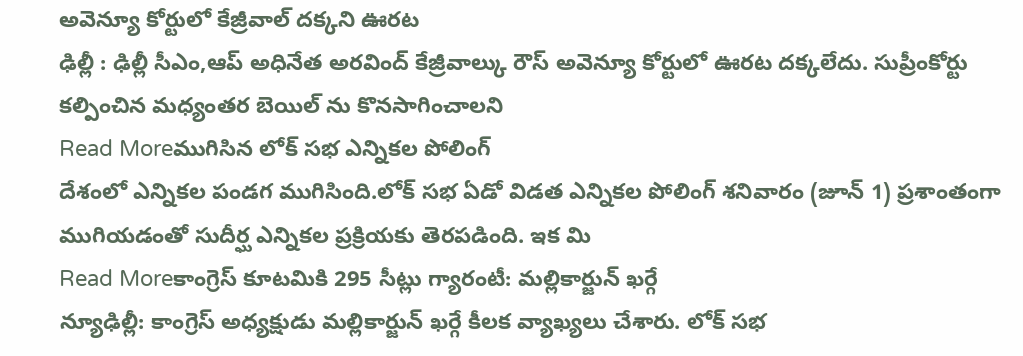అవెన్యూ కోర్టులో కేజ్రీవాల్ దక్కని ఊరట
ఢిల్లీ : ఢిల్లీ సీఎం,ఆప్ అధినేత అరవింద్ కేజ్రీవాల్కు రౌస్ అవెన్యూ కోర్టులో ఊరట దక్కలేదు. సుప్రీంకోర్టు కల్పించిన మధ్యంతర బెయిల్ ను కొనసాగించాలని
Read Moreముగిసిన లోక్ సభ ఎన్నికల పోలింగ్
దేశంలో ఎన్నికల పండగ ముగిసింది.లోక్ సభ ఏడో విడత ఎన్నికల పోలింగ్ శనివారం (జూన్ 1) ప్రశాంతంగా ముగియడంతో సుదీర్ఘ ఎన్నికల ప్రక్రియకు తెరపడింది. ఇక మి
Read Moreకాంగ్రెస్ కూటమికి 295 సీట్లు గ్యారంటీ: మల్లికార్జున్ ఖర్గే
న్యూఢిల్లీ: కాంగ్రెస్ అధ్యక్షుడు మల్లికార్జున్ ఖర్గే కీలక వ్యాఖ్యలు చేశారు. లోక్ సభ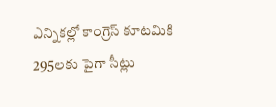ఎన్నికల్లో కాంగ్రెస్ కూటమికి 295లకు పైగా సీట్లు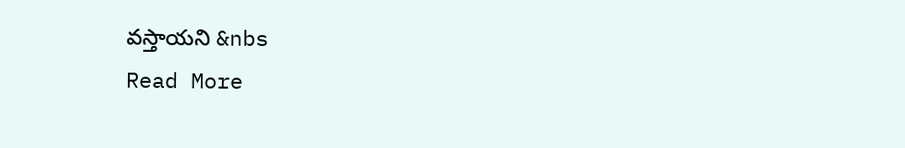వస్తాయని &nbs
Read More